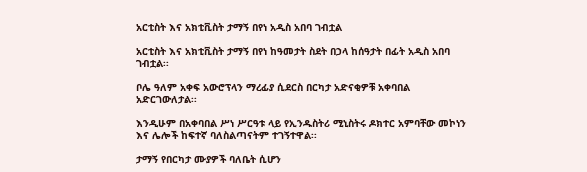አርቲስት እና አክቲቪስት ታማኝ በየነ አዲስ አበባ ገብቷል

አርቲስት እና አክቲቪስት ታማኝ በየነ ከዓመታት ስደት በኃላ ከሰዓታት በፊት አዲስ አበባ ገብቷል፡፡

ቦሌ ዓለም አቀፍ አውሮፕላን ማረፊያ ሲደርስ በርካታ አድናቂዎቹ አቀባበል አድርገውለታል፡፡

እንዲሁም በአቀባበል ሥነ ሥርዓቱ ላይ የኢንዱስትሪ ሚኒስትሩ ዶክተር አምባቸው መኮነን እና ሌሎች ከፍተኛ ባለስልጣናትም ተገኝተዋል፡፡

ታማኝ የበርካታ ሙያዎች ባለቤት ሲሆን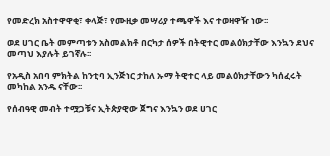የመድረክ አስተዋዋቂ፣ ቀላጅ፣ የሙዚቃ መሣሪያ ተጫዋች እና ተወዛዋዥ ነው፡፡

ወደ ሀገር ቤት መምጣቱን አስመልክቶ በርካታ ሰዎች በትዊተር መልዕክታቸው እንኳን ደህና መጣህ እያሉት ይገኛሉ፡፡

የአዲስ አበባ ምክትል ከንቲባ ኢንጅነር ታከለ ኡማ ትዊተር ላይ መልዕክታቸውን ካሰፈሩት መካከል አንዱ ናቸው፡፡

የሰብዓዊ መብት ተሟጋቹና ኢትጵያዊው ጀግና እንኳን ወደ ሀገር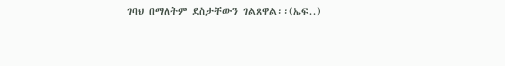ገባህ በማለትም ደስታቸውን ገልጸዋል፡፡(ኤፍ..)